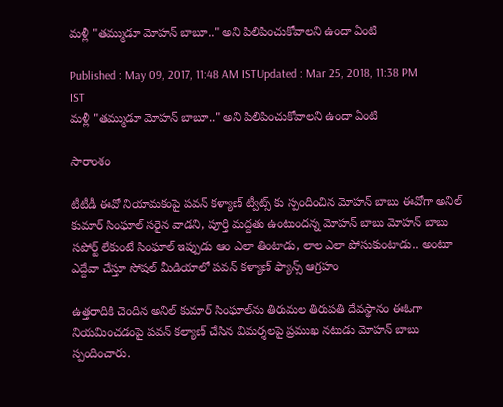మళ్లీ "తమ్ముడూ మోహన్ బాబూ.." అని పిలిపించుకోవాలని ఉందా ఏంటి

Published : May 09, 2017, 11:48 AM ISTUpdated : Mar 25, 2018, 11:38 PM IST
మళ్లీ "తమ్ముడూ మోహన్ బాబూ.." అని పిలిపించుకోవాలని ఉందా ఏంటి

సారాంశం

టీటీడీ ఈవో నియామకంపై పవన్ కళ్యాణ్ ట్వీట్స్ కు స్పందించిన మోహన్ బాబు ఈవోగా అనిల్ కుమార్ సింఘాల్ సరైన వాడని, పూర్తి మద్దతు ఉంటుందన్న మోహన్ బాబు మోహన్ బాబు సపోర్ట్ లేకుంటే సింఘాల్ ఇప్పుడు ఆం ఎలా తింటాడు, లాల ఎలా పోసుకుంటాడు.. అంటూ ఎద్దేవా చేస్తూ సోషల్ మీడియాలో పవన్ కళ్యాణ్ ఫ్యాన్స్ ఆగ్రహం

ఉత్తరాదికి చెందిన అనిల్ కుమార్ సింఘాల్‌ను తిరుమల తిరుపతి దేవస్థానం ఈఓగా నియమించడంపై పవన్ కల్యాణ్ చేసిన విమర్శలపై ప్రముఖ నటుడు మోహన్ బాబు స్పందించారు.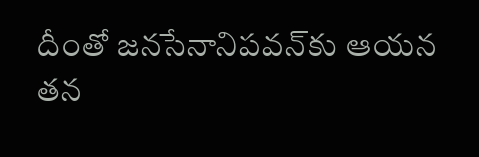దీంతో జనసేనానిపవన్‌కు ఆయన తన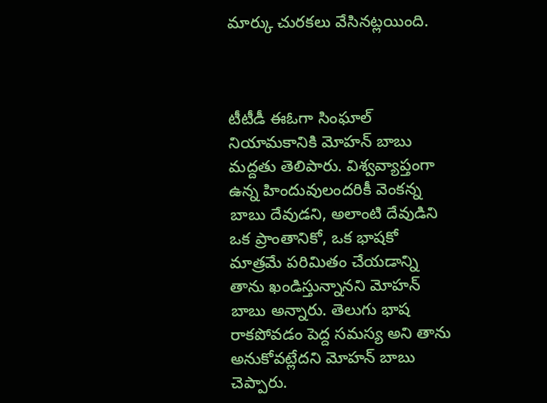మార్కు చురకలు వేసినట్లయింది.



టీటీడీ ఈఓగా సింఘాల్ నియామకానికి మోహన్ బాబు మద్దతు తెలిపారు. విశ్వవ్యాప్తంగా ఉన్న హిందువులందరికీ వెంకన్న బాబు దేవుడని, అలాంటి దేవుడిని ఒక ప్రాంతానికో, ఒక భాషకో మాత్రమే పరిమితం చేయడాన్ని తాను ఖండిస్తున్నానని మోహన్ బాబు అన్నారు. తెలుగు భాష రాకపోవడం పెద్ద సమస్య అని తాను అనుకోవట్లేదని మోహన్ బాబు చెప్పారు.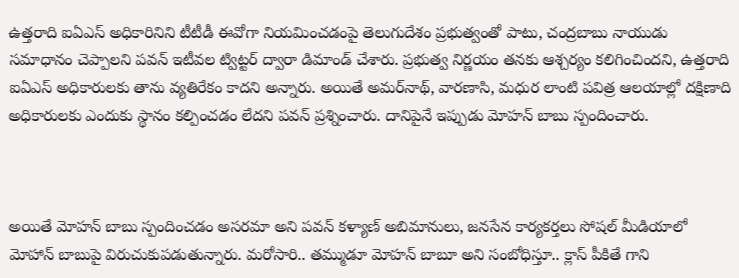ఉత్తరాది ఐఏఎస్‌ అధికారినిని టీటీడీ ఈవోగా నియమించడంపై తెలుగుదేశం ప్రభుత్వంతో పాటు, చంద్రబాబు నాయుడు సమాధానం చెప్పాలని పవన్ ఇటీవల ట్విట్టర్‌ ద్వారా డిమాండ్‌ చేశారు. ప్రభుత్వ నిర్ణయం తనకు ఆశ్చర్యం కలిగించిందని, ఉత్తరాది ఐఏఎస్‌ అధికారులకు తాను వ్యతిరేకం కాదని అన్నారు. అయితే అమర్‌నాథ్‌, వారణాసి, మధుర లాంటి పవిత్ర ఆలయాల్లో దక్షిణాది అధికారులకు ఎందుకు స్థానం కల్పించడం లేదని పవన్‌ ప్రశ్నించారు. దానిపైనే ఇప్పుడు మోహన్ బాబు స్పందించారు.



అయితే మోహన్ బాబు స్పందించడం అసరమా అని పవన్ కళ్యాణ్ అబిమానులు, జనసేన కార్యకర్తలు సోషల్ మీడియాలో మోహాన్ బాబుపై విరుచుకుపడుతున్నారు. మరోసారి.. తమ్ముడూ మోహన్ బాబూ అని సంబోధిస్తూ.. క్లాస్ పీకితే గాని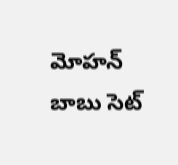మోహన్ బాబు సెట్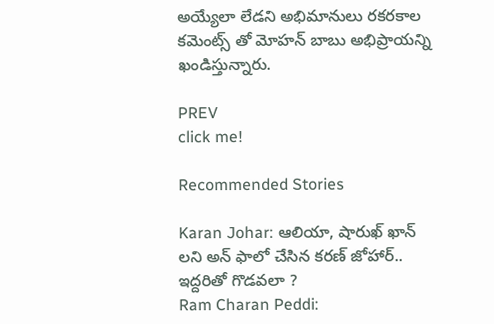అయ్యేలా లేడని అభిమానులు రకరకాల కమెంట్స్ తో మోహన్ బాబు అభిప్రాయన్ని ఖండిస్తున్నారు.

PREV
click me!

Recommended Stories

Karan Johar: ఆలియా, షారుఖ్ ఖాన్ లని అన్ ఫాలో చేసిన కరణ్ జోహార్.. ఇద్దరితో గొడవలా ?
Ram Charan Peddi: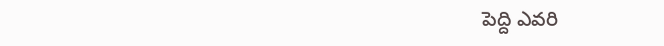పెద్ది ఎవరి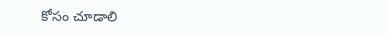కోసం చూడాలి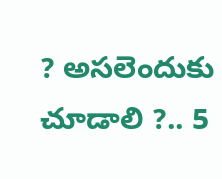? అసలెందుకు చూడాలి ?.. 5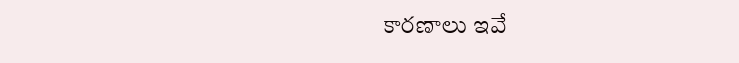కారణాలు ఇవే